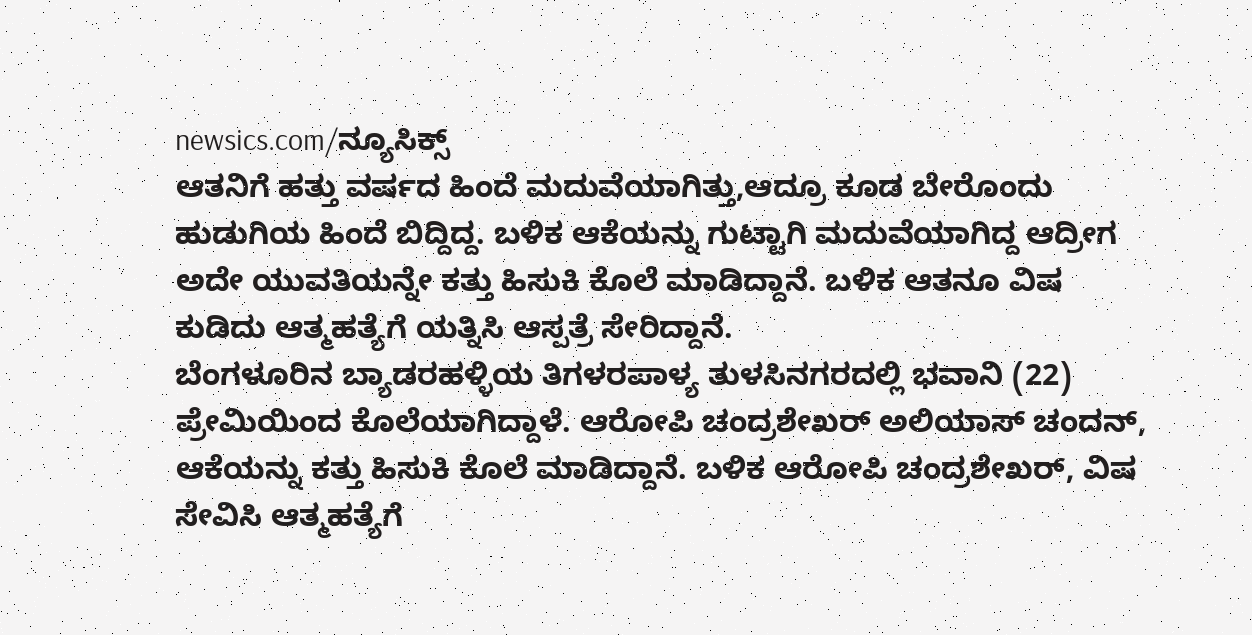newsics.com/ನ್ಯೂಸಿಕ್ಸ್
ಆತನಿಗೆ ಹತ್ತು ವರ್ಷದ ಹಿಂದೆ ಮದುವೆಯಾಗಿತ್ತು,ಆದ್ರೂ ಕೂಡ ಬೇರೊಂದು ಹುಡುಗಿಯ ಹಿಂದೆ ಬಿದ್ದಿದ್ದ. ಬಳಿಕ ಆಕೆಯನ್ನು ಗುಟ್ಟಾಗಿ ಮದುವೆಯಾಗಿದ್ದ ಆದ್ರೀಗ ಅದೇ ಯುವತಿಯನ್ನೇ ಕತ್ತು ಹಿಸುಕಿ ಕೊಲೆ ಮಾಡಿದ್ದಾನೆ. ಬಳಿಕ ಆತನೂ ವಿಷ ಕುಡಿದು ಆತ್ಮಹತ್ಯೆಗೆ ಯತ್ನಿಸಿ ಆಸ್ಪತ್ರೆ ಸೇರಿದ್ದಾನೆ.
ಬೆಂಗಳೂರಿನ ಬ್ಯಾಡರಹಳ್ಳಿಯ ತಿಗಳರಪಾಳ್ಯ ತುಳಸಿನಗರದಲ್ಲಿ ಭವಾನಿ (22) ಪ್ರೇಮಿಯಿಂದ ಕೊಲೆಯಾಗಿದ್ದಾಳೆ. ಆರೋಪಿ ಚಂದ್ರಶೇಖರ್ ಅಲಿಯಾಸ್ ಚಂದನ್, ಆಕೆಯನ್ನು ಕತ್ತು ಹಿಸುಕಿ ಕೊಲೆ ಮಾಡಿದ್ದಾನೆ. ಬಳಿಕ ಆರೋಪಿ ಚಂದ್ರಶೇಖರ್, ವಿಷ ಸೇವಿಸಿ ಆತ್ಮಹತ್ಯೆಗೆ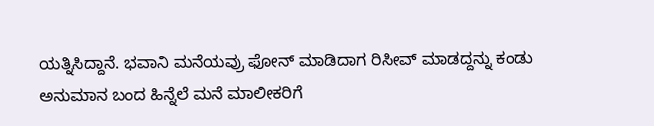ಯತ್ನಿಸಿದ್ದಾನೆ. ಭವಾನಿ ಮನೆಯವ್ರು ಫೋನ್ ಮಾಡಿದಾಗ ರಿಸೀವ್ ಮಾಡದ್ದನ್ನು ಕಂಡು ಅನುಮಾನ ಬಂದ ಹಿನ್ನೆಲೆ ಮನೆ ಮಾಲೀಕರಿಗೆ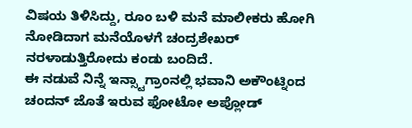ವಿಷಯ ತಿಳಿಸಿದ್ದು, ರೂಂ ಬಳಿ ಮನೆ ಮಾಲೀಕರು ಹೋಗಿ ನೋಡಿದಾಗ ಮನೆಯೊಳಗೆ ಚಂದ್ರಶೇಖರ್ ನರಳಾಡುತ್ತಿರೋದು ಕಂಡು ಬಂದಿದೆ.
ಈ ನಡುವೆ ನಿನ್ನೆ ಇನ್ಸ್ಟಾಗ್ರಾಂನಲ್ಲಿ ಭವಾನಿ ಅಕೌಂಟ್ನಿಂದ ಚಂದನ್ ಜೊತೆ ಇರುವ ಫೋಟೋ ಅಪ್ಲೋಡ್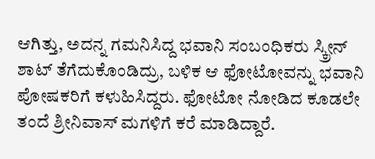ಆಗಿತ್ತು, ಅದನ್ನ ಗಮನಿಸಿದ್ದ ಭವಾನಿ ಸಂಬಂಧಿಕರು ಸ್ಕ್ರೀನ್ ಶಾಟ್ ತೆಗೆದುಕೊಂಡಿದ್ರು, ಬಳಿಕ ಆ ಫೋಟೋವನ್ನು ಭವಾನಿ ಪೋಷಕರಿಗೆ ಕಳುಹಿಸಿದ್ದರು. ಫೋಟೋ ನೋಡಿದ ಕೂಡಲೇ ತಂದೆ ಶ್ರೀನಿವಾಸ್ ಮಗಳಿಗೆ ಕರೆ ಮಾಡಿದ್ದಾರೆ.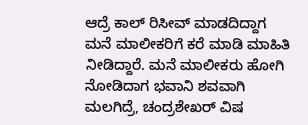ಆದ್ರೆ ಕಾಲ್ ರಿಸೀವ್ ಮಾಡದಿದ್ದಾಗ ಮನೆ ಮಾಲೀಕರಿಗೆ ಕರೆ ಮಾಡಿ ಮಾಹಿತಿ ನೀಡಿದ್ದಾರೆ. ಮನೆ ಮಾಲೀಕರು ಹೋಗಿ ನೋಡಿದಾಗ ಭವಾನಿ ಶವವಾಗಿ ಮಲಗಿದ್ರೆ, ಚಂದ್ರಶೇಖರ್ ವಿಷ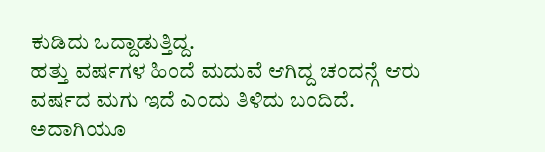ಕುಡಿದು ಒದ್ದಾಡುತ್ತಿದ್ದ.
ಹತ್ತು ವರ್ಷಗಳ ಹಿಂದೆ ಮದುವೆ ಆಗಿದ್ದ ಚಂದನ್ಗೆ ಆರು ವರ್ಷದ ಮಗು ಇದೆ ಎಂದು ತಿಳಿದು ಬಂದಿದೆ. ಅದಾಗಿಯೂ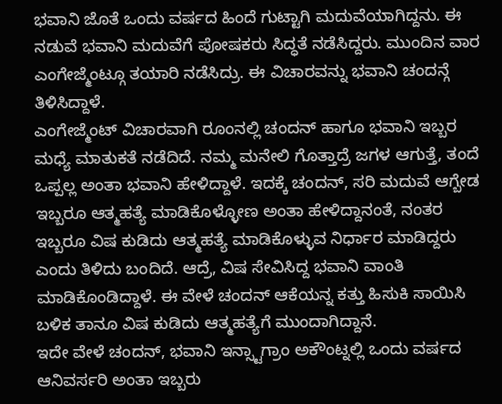ಭವಾನಿ ಜೊತೆ ಒಂದು ವರ್ಷದ ಹಿಂದೆ ಗುಟ್ಟಾಗಿ ಮದುವೆಯಾಗಿದ್ದನು. ಈ ನಡುವೆ ಭವಾನಿ ಮದುವೆಗೆ ಪೋಷಕರು ಸಿದ್ಧತೆ ನಡೆಸಿದ್ದರು. ಮುಂದಿನ ವಾರ ಎಂಗೇಜ್ಮೆಂಟ್ಗೂ ತಯಾರಿ ನಡೆಸಿದ್ರು. ಈ ವಿಚಾರವನ್ನು ಭವಾನಿ ಚಂದನ್ಗೆ ತಿಳಿಸಿದ್ದಾಳೆ.
ಎಂಗೇಜ್ಮೆಂಟ್ ವಿಚಾರವಾಗಿ ರೂಂನಲ್ಲಿ ಚಂದನ್ ಹಾಗೂ ಭವಾನಿ ಇಬ್ಬರ ಮಧ್ಯೆ ಮಾತುಕತೆ ನಡೆದಿದೆ. ನಮ್ಮ ಮನೇಲಿ ಗೊತ್ತಾದ್ರೆ ಜಗಳ ಆಗುತ್ತೆ, ತಂದೆ ಒಪ್ಪಲ್ಲ ಅಂತಾ ಭವಾನಿ ಹೇಳಿದ್ದಾಳೆ. ಇದಕ್ಕೆ ಚಂದನ್, ಸರಿ ಮದುವೆ ಆಗ್ಬೇಡ ಇಬ್ಬರೂ ಆತ್ಮಹತ್ಯೆ ಮಾಡಿಕೊಳ್ಳೋಣ ಅಂತಾ ಹೇಳಿದ್ದಾನಂತೆ, ನಂತರ ಇಬ್ಬರೂ ವಿಷ ಕುಡಿದು ಆತ್ಮಹತ್ಯೆ ಮಾಡಿಕೊಳ್ಳುವ ನಿರ್ಧಾರ ಮಾಡಿದ್ದರು ಎಂದು ತಿಳಿದು ಬಂದಿದೆ. ಆದ್ರೆ, ವಿಷ ಸೇವಿಸಿದ್ದ ಭವಾನಿ ವಾಂತಿ ಮಾಡಿಕೊಂಡಿದ್ದಾಳೆ. ಈ ವೇಳೆ ಚಂದನ್ ಆಕೆಯನ್ನ ಕತ್ತು ಹಿಸುಕಿ ಸಾಯಿಸಿ ಬಳಿಕ ತಾನೂ ವಿಷ ಕುಡಿದು ಆತ್ಮಹತ್ಯೆಗೆ ಮುಂದಾಗಿದ್ದಾನೆ.
ಇದೇ ವೇಳೆ ಚಂದನ್, ಭವಾನಿ ಇನ್ಸ್ಟಾಗ್ರಾಂ ಅಕೌಂಟ್ನಲ್ಲಿ ಒಂದು ವರ್ಷದ ಆನಿವರ್ಸರಿ ಅಂತಾ ಇಬ್ಬರು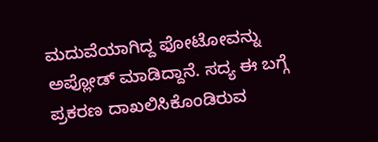ಮದುವೆಯಾಗಿದ್ದ ಫೋಟೋವನ್ನು ಅಪ್ಲೋಡ್ ಮಾಡಿದ್ದಾನೆ. ಸದ್ಯ ಈ ಬಗ್ಗೆ ಪ್ರಕರಣ ದಾಖಲಿಸಿಕೊಂಡಿರುವ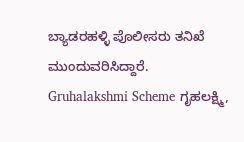ಬ್ಯಾಡರಹಳ್ಳಿ ಪೊಲೀಸರು ತನಿಖೆ ಮುಂದುವರಿಸಿದ್ದಾರೆ.
Gruhalakshmi Scheme ಗೃಹಲಕ್ಷ್ಮಿ,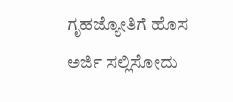ಗೃಹಜ್ಯೋತಿಗೆ ಹೊಸ ಅರ್ಜಿ ಸಲ್ಲಿಸೋದು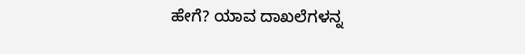ಹೇಗೆ? ಯಾವ ದಾಖಲೆಗಳನ್ನ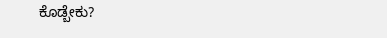ಕೊಡ್ಬೇಕು?